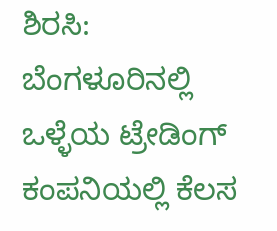ಶಿರಸಿ: ಬೆಂಗಳೂರಿನಲ್ಲಿ ಒಳ್ಳೆಯ ಟ್ರೇಡಿಂಗ್ ಕಂಪನಿಯಲ್ಲಿ ಕೆಲಸ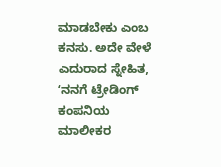ಮಾಡಬೇಕು ಎಂಬ ಕನಸು. ಅದೇ ವೇಳೆ ಎದುರಾದ ಸ್ನೇಹಿತ, ʻನನಗೆ ಟ್ರೇಡಿಂಗ್ ಕಂಪನಿಯ ಮಾಲೀಕರ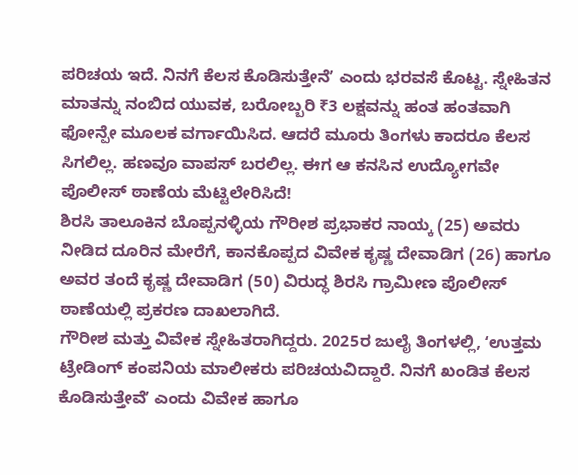ಪರಿಚಯ ಇದೆ. ನಿನಗೆ ಕೆಲಸ ಕೊಡಿಸುತ್ತೇನೆʼ ಎಂದು ಭರವಸೆ ಕೊಟ್ಟ. ಸ್ನೇಹಿತನ ಮಾತನ್ನು ನಂಬಿದ ಯುವಕ, ಬರೋಬ್ಬರಿ ₹3 ಲಕ್ಷವನ್ನು ಹಂತ ಹಂತವಾಗಿ ಫೋನ್ಪೇ ಮೂಲಕ ವರ್ಗಾಯಿಸಿದ. ಆದರೆ ಮೂರು ತಿಂಗಳು ಕಾದರೂ ಕೆಲಸ ಸಿಗಲಿಲ್ಲ. ಹಣವೂ ವಾಪಸ್ ಬರಲಿಲ್ಲ. ಈಗ ಆ ಕನಸಿನ ಉದ್ಯೋಗವೇ ಪೊಲೀಸ್ ಠಾಣೆಯ ಮೆಟ್ಟಿಲೇರಿಸಿದೆ!
ಶಿರಸಿ ತಾಲೂಕಿನ ಬೊಪ್ಪನಳ್ಳಿಯ ಗೌರೀಶ ಪ್ರಭಾಕರ ನಾಯ್ಕ (25) ಅವರು ನೀಡಿದ ದೂರಿನ ಮೇರೆಗೆ, ಕಾನಕೊಪ್ಪದ ವಿವೇಕ ಕೃಷ್ಣ ದೇವಾಡಿಗ (26) ಹಾಗೂ ಅವರ ತಂದೆ ಕೃಷ್ಣ ದೇವಾಡಿಗ (50) ವಿರುದ್ಧ ಶಿರಸಿ ಗ್ರಾಮೀಣ ಪೊಲೀಸ್ ಠಾಣೆಯಲ್ಲಿ ಪ್ರಕರಣ ದಾಖಲಾಗಿದೆ.
ಗೌರೀಶ ಮತ್ತು ವಿವೇಕ ಸ್ನೇಹಿತರಾಗಿದ್ದರು. 2025ರ ಜುಲೈ ತಿಂಗಳಲ್ಲಿ, ʻಉತ್ತಮ ಟ್ರೇಡಿಂಗ್ ಕಂಪನಿಯ ಮಾಲೀಕರು ಪರಿಚಯವಿದ್ದಾರೆ. ನಿನಗೆ ಖಂಡಿತ ಕೆಲಸ ಕೊಡಿಸುತ್ತೇವೆʼ ಎಂದು ವಿವೇಕ ಹಾಗೂ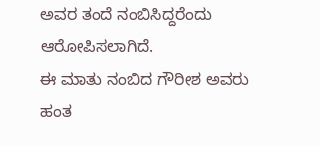ಅವರ ತಂದೆ ನಂಬಿಸಿದ್ದರೆಂದು ಆರೋಪಿಸಲಾಗಿದೆ.
ಈ ಮಾತು ನಂಬಿದ ಗೌರೀಶ ಅವರು ಹಂತ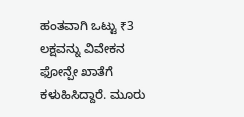ಹಂತವಾಗಿ ಒಟ್ಟು ₹3 ಲಕ್ಷವನ್ನು ವಿವೇಕನ ಫೋನ್ಪೇ ಖಾತೆಗೆ ಕಳುಹಿಸಿದ್ದಾರೆ. ಮೂರು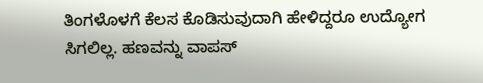ತಿಂಗಳೊಳಗೆ ಕೆಲಸ ಕೊಡಿಸುವುದಾಗಿ ಹೇಳಿದ್ದರೂ ಉದ್ಯೋಗ ಸಿಗಲಿಲ್ಲ. ಹಣವನ್ನು ವಾಪಸ್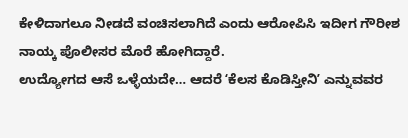ಕೇಳಿದಾಗಲೂ ನೀಡದೆ ವಂಚಿಸಲಾಗಿದೆ ಎಂದು ಆರೋಪಿಸಿ ಇದೀಗ ಗೌರೀಶ ನಾಯ್ಕ ಪೊಲೀಸರ ಮೊರೆ ಹೋಗಿದ್ದಾರೆ.
ಉದ್ಯೋಗದ ಆಸೆ ಒಳ್ಳೆಯದೇ… ಆದರೆ ʻಕೆಲಸ ಕೊಡಿಸ್ತೀನಿʼ ಎನ್ನುವವರ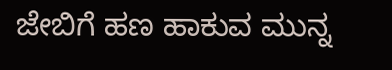ಜೇಬಿಗೆ ಹಣ ಹಾಕುವ ಮುನ್ನ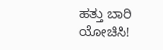ಹತ್ತು ಬಾರಿ ಯೋಚಿಸಿ!